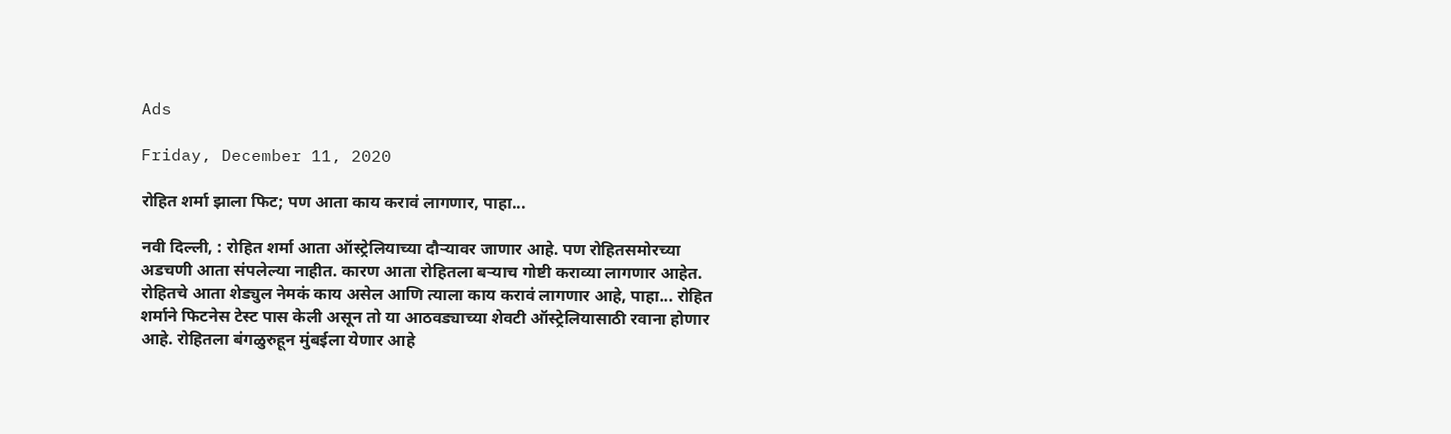Ads

Friday, December 11, 2020

रोहित शर्मा झाला फिट; पण आता काय करावं लागणार, पाहा...

नवी दिल्ली, : रोहित शर्मा आता ऑस्ट्रेलियाच्या दौऱ्यावर जाणार आहे. पण रोहितसमोरच्या अडचणी आता संपलेल्या नाहीत. कारण आता रोहितला बऱ्याच गोष्टी कराव्या लागणार आहेत. रोहितचे आता शेड्युल नेमकं काय असेल आणि त्याला काय करावं लागणार आहे, पाहा... रोहित शर्माने फिटनेस टेस्ट पास केली असून तो या आठवड्याच्या शेवटी ऑस्ट्रेलियासाठी रवाना होणार आहे. रोहितला बंगळुरुहून मुंबईला येणार आहे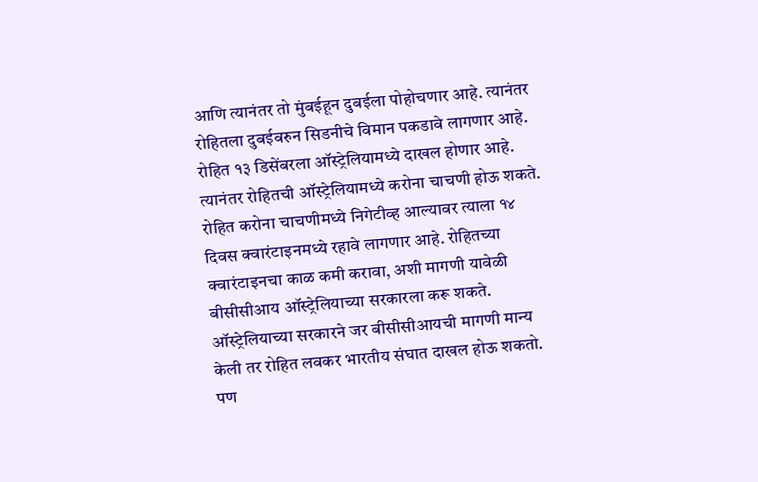आणि त्यानंतर तो मुंबईहून दुबईला पोहोचणार आहे. त्यानंतर रोहितला दुबईवरुन सिडनीचे विमान पकडावे लागणार आहे. रोहित १३ डिसेंबरला ऑस्ट्रेलियामध्ये दाखल होणार आहे. त्यानंतर रोहितची ऑस्ट्रेलियामध्ये करोना चाचणी होऊ शकते. रोहित करोना चाचणीमध्ये निगेटीव्ह आल्यावर त्याला १४ दिवस क्वारंटाइनमध्ये रहावे लागणार आहे. रोहितच्या क्वारंटाइनचा काळ कमी करावा, अशी मागणी यावेळी बीसीसीआय ऑस्ट्रेलियाच्या सरकारला करू शकते. ऑस्ट्रेलियाच्या सरकारने जर बीसीसीआयची मागणी मान्य केली तर रोहित लवकर भारतीय संघात दाखल होऊ शकतो. पण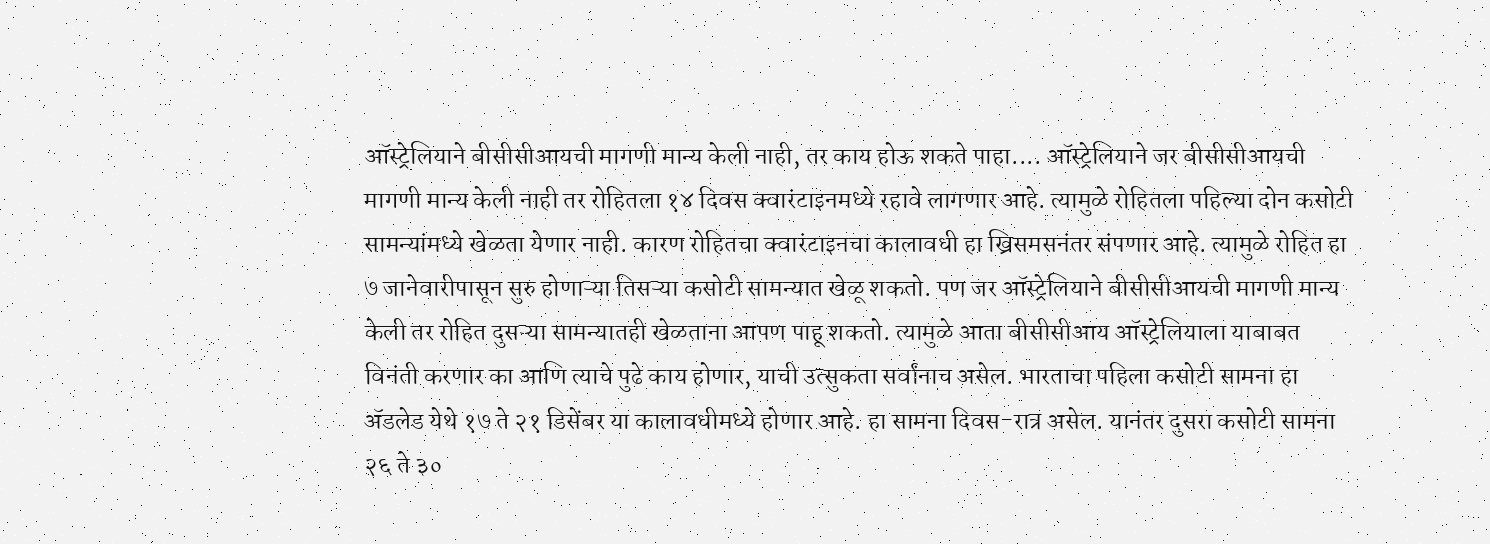ऑस्ट्रेलियाने बीसीसीआयची मागणी मान्य केली नाही, तर काय होऊ शकते पाहा.... ऑस्ट्रेलियाने जर बीसीसीआयची मागणी मान्य केली नाही तर रोहितला १४ दिवस क्वारंटाइनमध्ये रहावे लागणार आहे. त्यामुळे रोहितला पहिल्या दोन कसोटी सामन्यांमध्ये खेळता येणार नाही. कारण रोहितचा क्वारंटाइनचा कालावधी हा ख्रिसमसनंतर संपणार आहे. त्यामुळे रोहित हा ७ जानेवारीपासून सुरु होणाऱ्या तिसऱ्या कसोटी सामन्यात खेळू शकतो. पण जर ऑस्ट्रेलियाने बीसीसीआयची मागणी मान्य केली तर रोहित दुसऱ्या सामन्यातही खेळताना आपण पाहू शकतो. त्यामुळे आता बीसीसीआय ऑस्ट्रेलियाला याबाबत विनंती करणार का आणि त्याचे पुढे काय होणार, याची उत्सुकता सर्वांनाच असेल. भारताचा पहिला कसोटी सामना हा ॲडलेड येथे १७ ते २१ डिसेंबर या कालावधीमध्ये होणार आहे. हा सामना दिवस-रात्र असेल. यानंतर दुसरा कसोटी सामना २६ ते ३०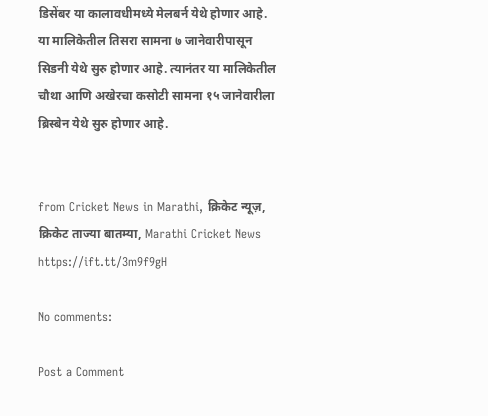डिसेंबर या कालावधीमध्ये मेलबर्न येथे होणार आहे. या मालिकेतील तिसरा सामना ७ जानेवारीपासून सिडनी येथे सुरु होणार आहे. त्यानंतर या मालिकेतील चौथा आणि अखेरचा कसोटी सामना १५ जानेवारीला ब्रिस्बेन येथे सुरु होणार आहे.


from Cricket News in Marathi, क्रिकेट न्यूज़, क्रिकेट ताज्या बातम्या, Marathi Cricket News https://ift.tt/3m9f9gH

No comments:

Post a Comment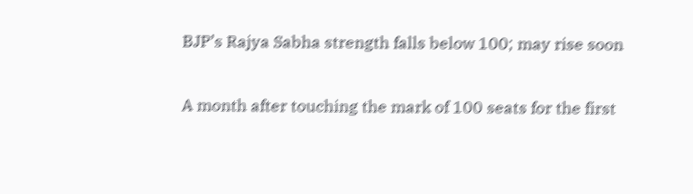BJP’s Rajya Sabha strength falls below 100; may rise soon

A month after touching the mark of 100 seats for the first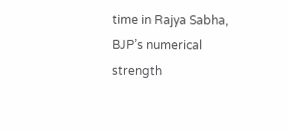time in Rajya Sabha, BJP’s numerical strength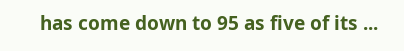has come down to 95 as five of its ...